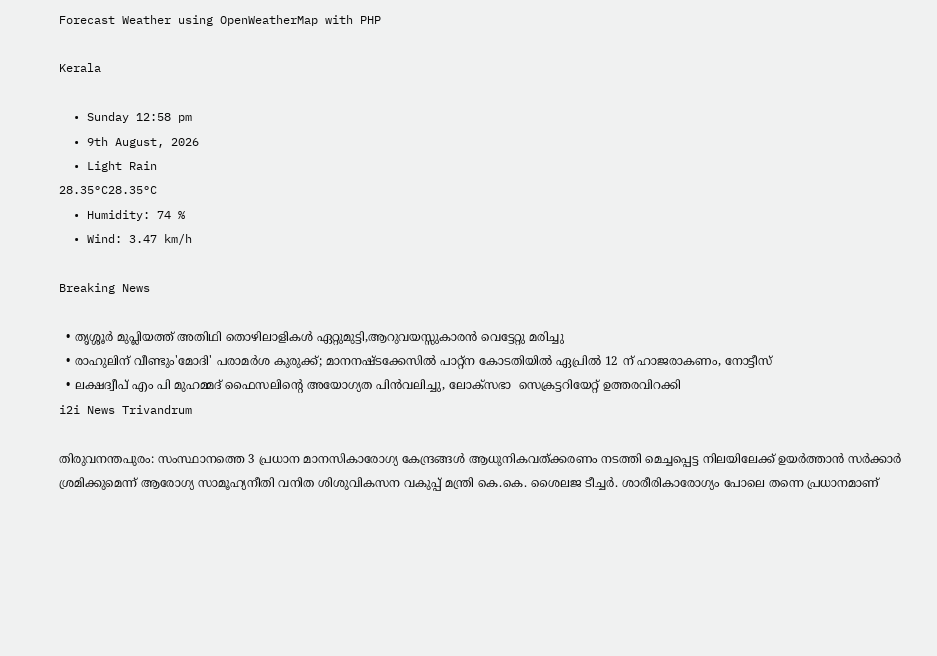Forecast Weather using OpenWeatherMap with PHP

Kerala

  • Sunday 12:58 pm
  • 9th August, 2026
  • Light Rain
28.35°C28.35°C
  • Humidity: 74 %
  • Wind: 3.47 km/h

Breaking News

  • തൃശ്ശൂർ മുപ്ലിയത്ത് അതിഥി തൊഴിലാളികൾ ഏറ്റുമുട്ടി,ആറുവയസ്സുകാരൻ വെട്ടേറ്റു മരിച്ചു
  • രാഹുലിന് വീണ്ടും'മോദി' പരാമര്‍ശ കുരുക്ക്; മാനനഷ്ടക്കേസിൽ പാറ്റ്ന കോടതിയിൽ ഏപ്രിൽ 12 ന് ഹാജരാകണം, നോട്ടീസ്
  • ലക്ഷദ്വീപ് എം പി മുഹമ്മദ് ഫൈസലിൻ്റെ അയോഗ്യത പിൻവലിച്ചു, ലോക്സഭാ  സെക്രട്ടറിയേറ്റ് ഉത്തരവിറക്കി
i2i News Trivandrum

തിരുവനന്തപുരം: സംസ്ഥാനത്തെ 3 പ്രധാന മാനസികാരോഗ്യ കേന്ദ്രങ്ങള്‍ ആധുനികവത്ക്കരണം നടത്തി മെച്ചപ്പെട്ട നിലയിലേക്ക് ഉയര്‍ത്താന്‍ സര്‍ക്കാര്‍ ശ്രമിക്കുമെന്ന് ആരോഗ്യ സാമൂഹ്യനീതി വനിത ശിശുവികസന വകുപ്പ് മന്ത്രി കെ.കെ. ശൈലജ ടീച്ചര്‍. ശാരീരികാരോഗ്യം പോലെ തന്നെ പ്രധാനമാണ്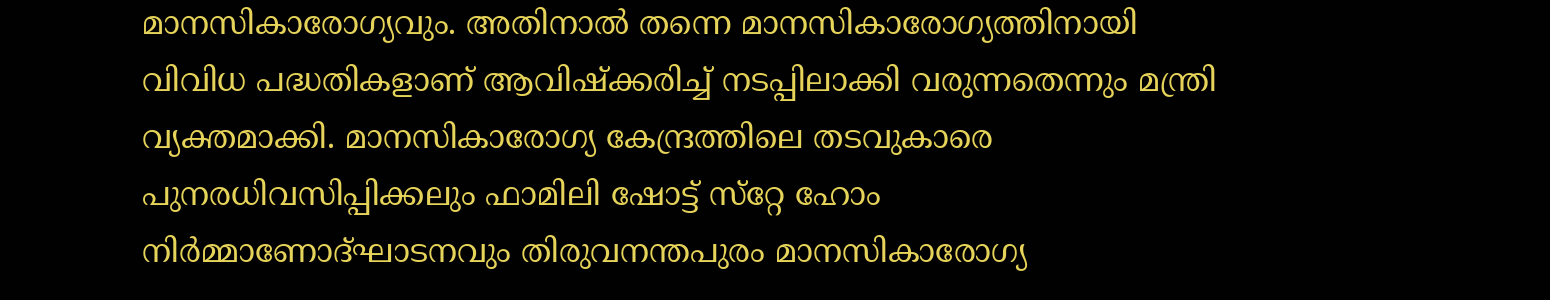മാനസികാരോഗ്യവും. അതിനാല്‍ തന്നെ മാനസികാരോഗ്യത്തിനായി വിവിധ പദ്ധതികളാണ് ആവിഷ്‌ക്കരിച്ച് നടപ്പിലാക്കി വരുന്നതെന്നും മന്ത്രി വ്യക്തമാക്കി. മാനസികാരോഗ്യ കേന്ദ്രത്തിലെ തടവുകാരെ പുനരധിവസിപ്പിക്കലും ഫാമിലി ഷോട്ട് സ്‌റ്റേ ഹോം നിര്‍മ്മാണോദ്ഘാടനവും തിരുവനന്തപുരം മാനസികാരോഗ്യ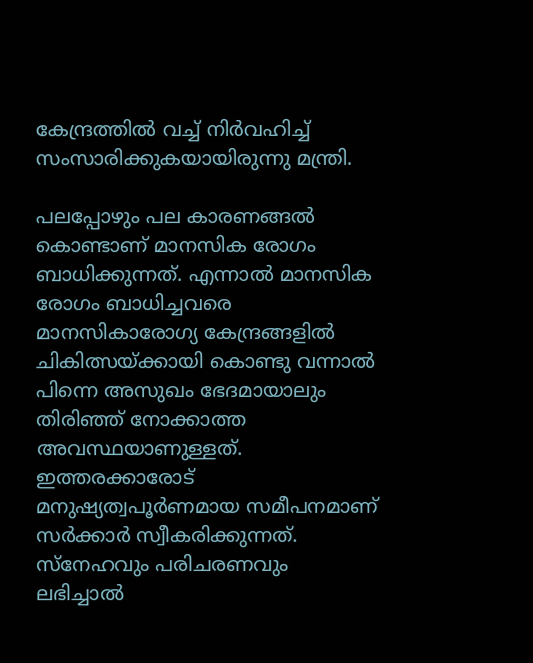കേന്ദ്രത്തില്‍ വച്ച് നിര്‍വഹിച്ച് സംസാരിക്കുകയായിരുന്നു മന്ത്രി.

പലപ്പോഴും പല കാരണങ്ങല്‍ കൊണ്ടാണ് മാനസിക രോഗം ബാധിക്കുന്നത്. എന്നാല്‍ മാനസിക രോഗം ബാധിച്ചവരെ മാനസികാരോഗ്യ കേന്ദ്രങ്ങളില്‍ ചികിത്സയ്ക്കായി കൊണ്ടു വന്നാല്‍ പിന്നെ അസുഖം ഭേദമായാലും തിരിഞ്ഞ് നോക്കാത്ത അവസ്ഥയാണുള്ളത്. ഇത്തരക്കാരോട് മനുഷ്യത്വപൂര്‍ണമായ സമീപനമാണ് സര്‍ക്കാര്‍ സ്വീകരിക്കുന്നത്. സ്‌നേഹവും പരിചരണവും ലഭിച്ചാല്‍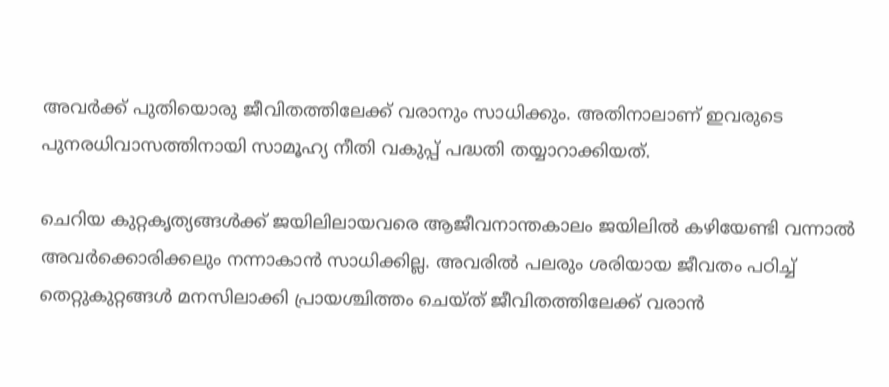അവര്‍ക്ക് പുതിയൊരു ജീവിതത്തിലേക്ക് വരാനും സാധിക്കും. അതിനാലാണ് ഇവരുടെ പുനരധിവാസത്തിനായി സാമൂഹ്യ നീതി വകുപ്പ് പദ്ധതി തയ്യാറാക്കിയത്.

ചെറിയ കുറ്റകൃത്യങ്ങള്‍ക്ക് ജയിലിലായവരെ ആജീവനാന്തകാലം ജയിലില്‍ കഴിയേണ്ടി വന്നാല്‍ അവര്‍ക്കൊരിക്കലും നന്നാകാന്‍ സാധിക്കില്ല. അവരില്‍ പലരും ശരിയായ ജീവതം പഠിച്ച് തെറ്റുകുറ്റങ്ങള്‍ മനസിലാക്കി പ്രായശ്ചിത്തം ചെയ്ത് ജീവിതത്തിലേക്ക് വരാന്‍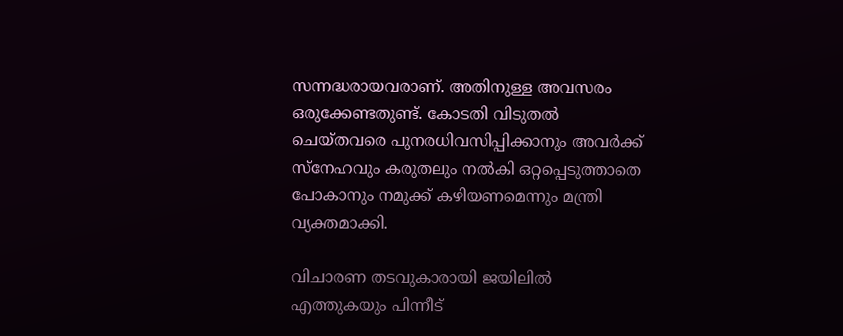സന്നദ്ധരായവരാണ്. അതിനുള്ള അവസരം ഒരുക്കേണ്ടതുണ്ട്. കോടതി വിടുതല്‍ ചെയ്തവരെ പുനരധിവസിപ്പിക്കാനും അവര്‍ക്ക് സ്‌നേഹവും കരുതലും നല്‍കി ഒറ്റപ്പെടുത്താതെ പോകാനും നമുക്ക് കഴിയണമെന്നും മന്ത്രി വ്യക്തമാക്കി.

വിചാരണ തടവുകാരായി ജയിലില്‍ എത്തുകയും പിന്നീട്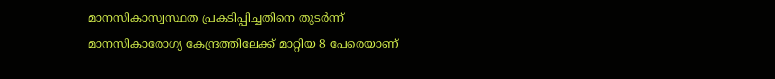മാനസികാസ്വസ്ഥത പ്രകടിപ്പിച്ചതിനെ തുടര്‍ന്ന് മാനസികാരോഗ്യ കേന്ദ്രത്തിലേക്ക് മാറ്റിയ 8 പേരെയാണ്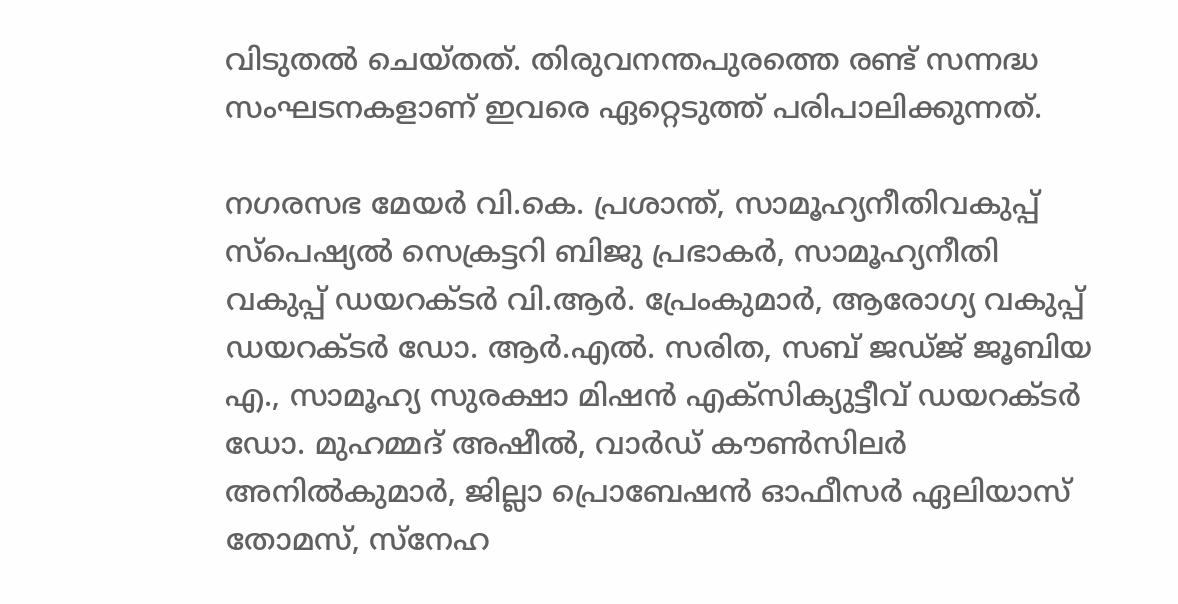വിടുതല്‍ ചെയ്തത്. തിരുവനന്തപുരത്തെ രണ്ട് സന്നദ്ധ സംഘടനകളാണ് ഇവരെ ഏറ്റെടുത്ത് പരിപാലിക്കുന്നത്.

നഗരസഭ മേയര്‍ വി.കെ. പ്രശാന്ത്, സാമൂഹ്യനീതിവകുപ്പ് സ്‌പെഷ്യല്‍ സെക്രട്ടറി ബിജു പ്രഭാകര്‍, സാമൂഹ്യനീതി വകുപ്പ് ഡയറക്ടര്‍ വി.ആര്‍. പ്രേംകുമാര്‍, ആരോഗ്യ വകുപ്പ് ഡയറക്ടര്‍ ഡോ. ആര്‍.എല്‍. സരിത, സബ് ജഡ്ജ് ജൂബിയ എ., സാമൂഹ്യ സുരക്ഷാ മിഷന്‍ എക്‌സിക്യുട്ടീവ് ഡയറക്ടര്‍ ഡോ. മുഹമ്മദ് അഷീല്‍, വാര്‍ഡ് കൗണ്‍സിലര്‍ അനില്‍കുമാര്‍, ജില്ലാ പ്രൊബേഷന്‍ ഓഫീസര്‍ ഏലിയാസ് തോമസ്, സ്‌നേഹ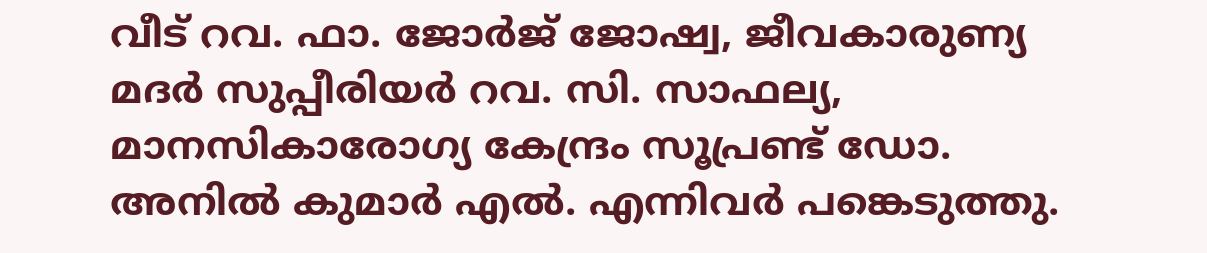വീട് റവ. ഫാ. ജോര്‍ജ് ജോഷ്വ, ജീവകാരുണ്യ മദര്‍ സുപ്പീരിയര്‍ റവ. സി. സാഫല്യ, മാനസികാരോഗ്യ കേന്ദ്രം സൂപ്രണ്ട് ഡോ. അനില്‍ കുമാര്‍ എല്‍. എന്നിവര്‍ പങ്കെടുത്തു.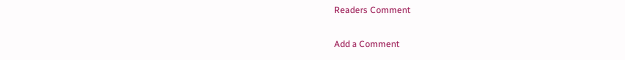Readers Comment

Add a Comment